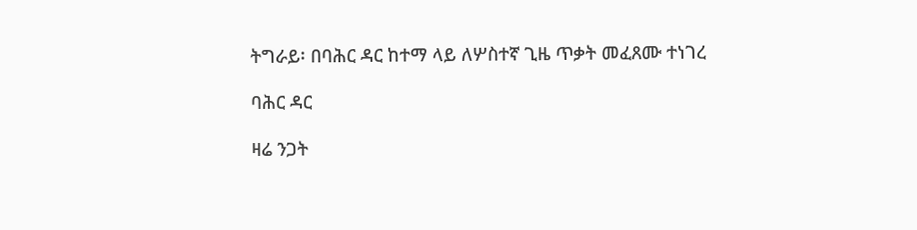ትግራይ፡ በባሕር ዳር ከተማ ላይ ለሦስተኛ ጊዜ ጥቃት መፈጸሙ ተነገረ

ባሕር ዳር

ዛሬ ንጋት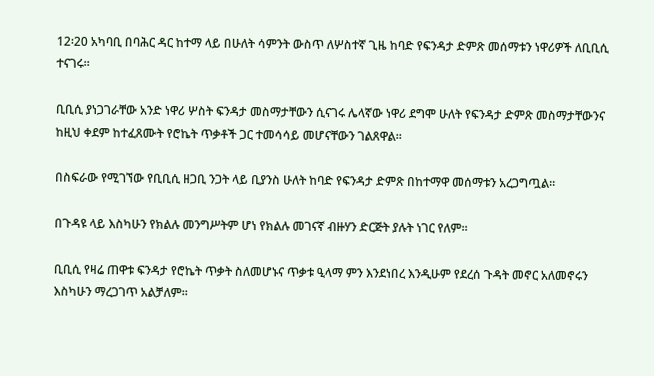12፡20 አካባቢ በባሕር ዳር ከተማ ላይ በሁለት ሳምንት ውስጥ ለሦስተኛ ጊዜ ከባድ የፍንዳታ ድምጽ መሰማቱን ነዋሪዎች ለቢቢሲ ተናገሩ።

ቢቢሲ ያነጋገራቸው አንድ ነዋሪ ሦስት ፍንዳታ መስማታቸውን ሲናገሩ ሌላኛው ነዋሪ ደግሞ ሁለት የፍንዳታ ድምጽ መስማታቸውንና ከዚህ ቀደም ከተፈጸሙት የሮኬት ጥቃቶች ጋር ተመሳሳይ መሆናቸውን ገልጸዋል።

በስፍራው የሚገኘው የቢቢሲ ዘጋቢ ንጋት ላይ ቢያንስ ሁለት ከባድ የፍንዳታ ድምጽ በከተማዋ መሰማቱን አረጋግጧል።

በጉዳዩ ላይ እስካሁን የክልሉ መንግሥትም ሆነ የክልሉ መገናኛ ብዙሃን ድርጅት ያሉት ነገር የለም።

ቢቢሲ የዛሬ ጠዋቱ ፍንዳታ የሮኬት ጥቃት ስለመሆኑና ጥቃቱ ዒላማ ምን እንደነበረ እንዲሁም የደረሰ ጉዳት መኖር አለመኖሩን እስካሁን ማረጋገጥ አልቻለም።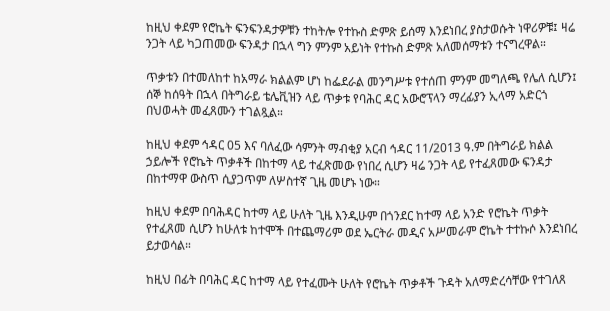ከዚህ ቀደም የሮኬት ፍንፍንዳታዎቹን ተከትሎ የተኩስ ድምጽ ይሰማ እንደነበረ ያስታወሱት ነዋሪዎቹ፤ ዛሬ ንጋት ላይ ካጋጠመው ፍንዳታ በኋላ ግን ምንም አይነት የተኩስ ድምጽ አለመሰማቱን ተናግረዋል።

ጥቃቱን በተመለከተ ከአማራ ክልልም ሆነ ከፌደራል መንግሥቱ የተሰጠ ምንም መግለጫ የሌለ ሲሆን፤ ሰኞ ከሰዓት በኋላ በትግራይ ቴሌቪዝን ላይ ጥቃቱ የባሕር ዳር አውሮፕላን ማረፊያን ኢላማ አድርጎ በህወሓት መፈጸሙን ተገልጿል።

ከዚህ ቀደም ኅዳር 05 እና ባለፈው ሳምንት ማብቂያ አርብ ኅዳር 11/2013 ዓ.ም በትግራይ ክልል ኃይሎች የሮኬት ጥቃቶች በከተማ ላይ ተፈጽመው የነበረ ሲሆን ዛሬ ንጋት ላይ የተፈጸመው ፍንዳታ በከተማዋ ውስጥ ሲያጋጥም ለሦስተኛ ጊዜ መሆኑ ነው።

ከዚህ ቀደም በባሕዳር ከተማ ላይ ሁለት ጊዜ እንዲሁም በጎንደር ከተማ ላይ አንድ የሮኬት ጥቃት የተፈጸመ ሲሆን ከሁለቱ ከተሞች በተጨማሪም ወደ ኤርትራ መዲና አሥመራም ሮኬት ተተኩሶ እንደነበረ ይታወሳል።

ከዚህ በፊት በባሕር ዳር ከተማ ላይ የተፈሙት ሁለት የሮኬት ጥቃቶች ጉዳት አለማድረሳቸው የተገለጸ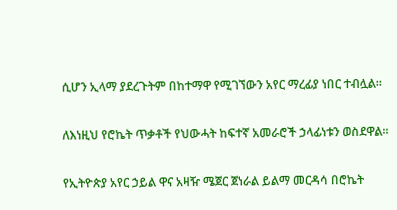ሲሆን ኢላማ ያደረጉትም በከተማዋ የሚገኘውን አየር ማረፊያ ነበር ተብሏል።

ለእነዚህ የሮኬት ጥቃቶች የህውሓት ከፍተኛ አመራሮች ኃላፊነቱን ወስደዋል።

የኢትዮጵያ አየር ኃይል ዋና አዛዥ ሜጀር ጀነራል ይልማ መርዳሳ በሮኬት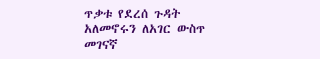ጥቃቱ የደረሰ ጉዳት አለመኖሩን ለአገር ውስጥ መገናኛ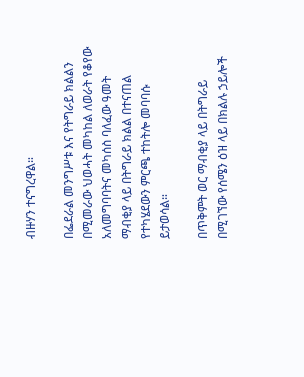ብዙሃን ተናግረዋል።

በፌደራል መንግሥቱ እና የትግራይ ክልልን በሚመራው ህወሓት መካከል ለወራት የቆየው አለመግባባትና መካሰስ ባለፈው ዓመት ማብቂያ ላይ በትግራይ ክልል በተናጠል የተካሄደውን ምርጫ ተከትሎ መባባሱ ይታወሳል።

በጥቅምት ወር ማብቂያ ላይ በትግራይ በሚገኘው የሰሜን ዕዝ ላይ በክልሉ ኃይሎች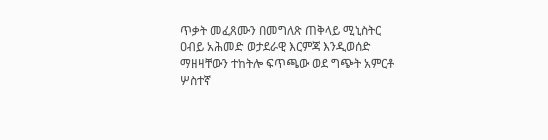ጥቃት መፈጸሙን በመግለጽ ጠቅላይ ሚኒስትር ዐብይ አሕመድ ወታደራዊ እርምጃ እንዲወሰድ ማዘዛቸውን ተከትሎ ፍጥጫው ወደ ግጭት አምርቶ ሦስተኛ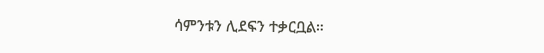ሳምንቱን ሊደፍን ተቃርቧል።